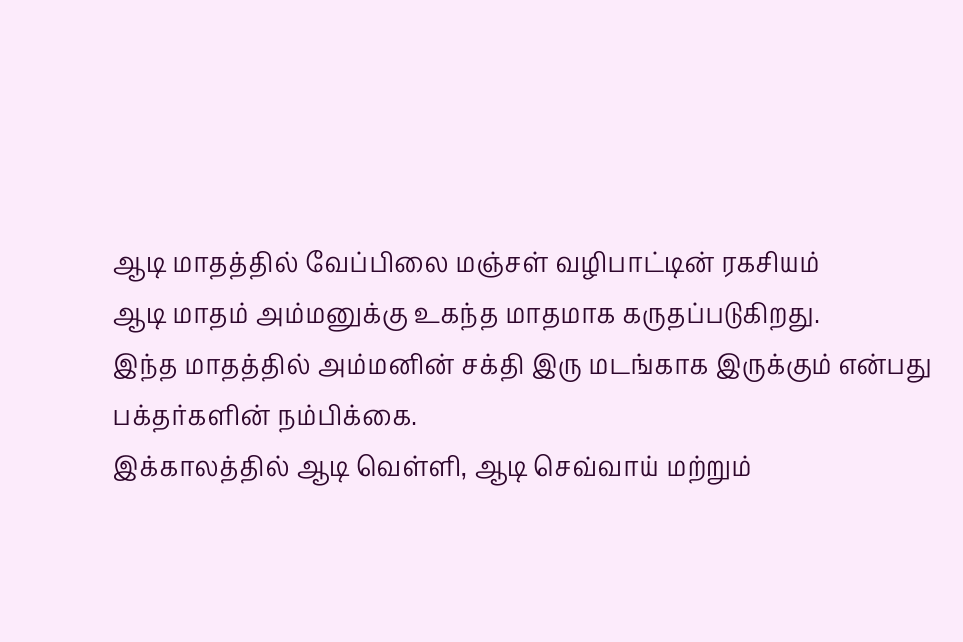ஆடி மாதத்தில் வேப்பிலை மஞ்சள் வழிபாட்டின் ரகசியம்
ஆடி மாதம் அம்மனுக்கு உகந்த மாதமாக கருதப்படுகிறது.
இந்த மாதத்தில் அம்மனின் சக்தி இரு மடங்காக இருக்கும் என்பது பக்தர்களின் நம்பிக்கை.
இக்காலத்தில் ஆடி வெள்ளி, ஆடி செவ்வாய் மற்றும்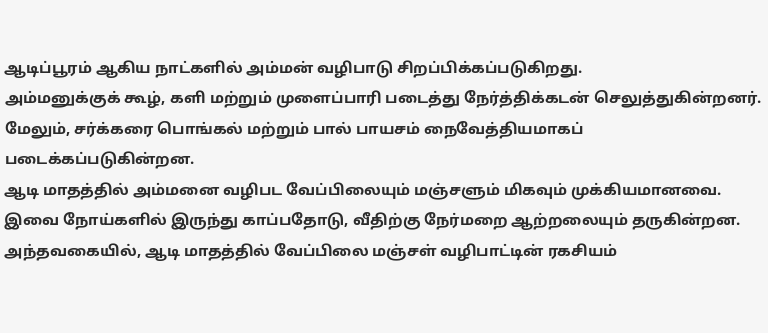ஆடிப்பூரம் ஆகிய நாட்களில் அம்மன் வழிபாடு சிறப்பிக்கப்படுகிறது.
அம்மனுக்குக் கூழ், களி மற்றும் முளைப்பாரி படைத்து நேர்த்திக்கடன் செலுத்துகின்றனர்.
மேலும், சர்க்கரை பொங்கல் மற்றும் பால் பாயசம் நைவேத்தியமாகப் படைக்கப்படுகின்றன.
ஆடி மாதத்தில் அம்மனை வழிபட வேப்பிலையும் மஞ்சளும் மிகவும் முக்கியமானவை.
இவை நோய்களில் இருந்து காப்பதோடு, வீதிற்கு நேர்மறை ஆற்றலையும் தருகின்றன.
அந்தவகையில், ஆடி மாதத்தில் வேப்பிலை மஞ்சள் வழிபாட்டின் ரகசியம்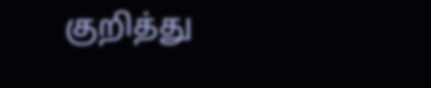குறித்து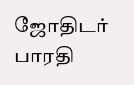ஜோதிடர் பாரதி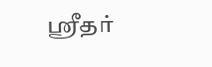ஸ்ரீதர்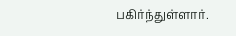பகிர்ந்துள்ளார்.